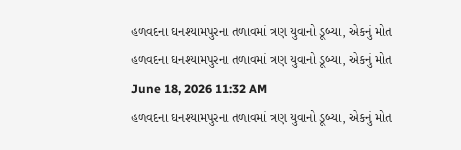હળવદના ઘનશ્યામપુરના તળાવમાં ત્રણ યુવાનો ડૂબ્યા, એકનું મોત
હળવદના ઘનશ્યામપુરના તળાવમાં ત્રણ યુવાનો ડૂબ્યા, એકનું મોત
June 18, 2026 11:32 AM
હળવદના ઘનશ્યામપુરના તળાવમાં ત્રણ યુવાનો ડૂબ્યા, એકનું મોત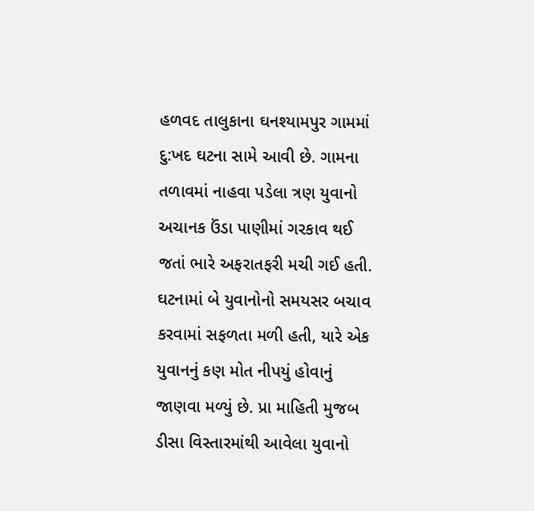હળવદ તાલુકાના ઘનશ્યામપુર ગામમાં દુ:ખદ ઘટના સામે આવી છે. ગામના તળાવમાં નાહવા પડેલા ત્રણ યુવાનો અચાનક ઉંડા પાણીમાં ગરકાવ થઈ જતાં ભારે અફરાતફરી મચી ગઈ હતી. ઘટનામાં બે યુવાનોનો સમયસર બચાવ કરવામાં સફળતા મળી હતી, યારે એક યુવાનનું કણ મોત નીપયું હોવાનું જાણવા મળ્યું છે. પ્રા માહિતી મુજબ ડીસા વિસ્તારમાંથી આવેલા યુવાનો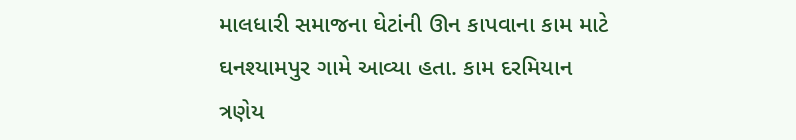માલધારી સમાજના ઘેટાંની ઊન કાપવાના કામ માટે ઘનશ્યામપુર ગામે આવ્યા હતા. કામ દરમિયાન ત્રણેય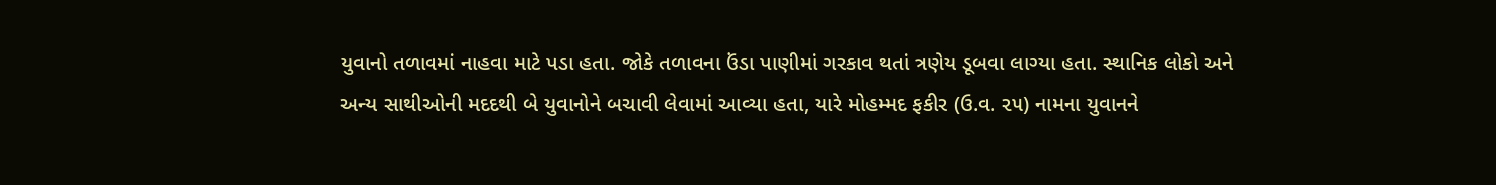યુવાનો તળાવમાં નાહવા માટે પડા હતા. જોકે તળાવના ઉંડા પાણીમાં ગરકાવ થતાં ત્રણેય ડૂબવા લાગ્યા હતા. સ્થાનિક લોકો અને અન્ય સાથીઓની મદદથી બે યુવાનોને બચાવી લેવામાં આવ્યા હતા, યારે મોહમ્મદ ફકીર (ઉ.વ. ૨૫) નામના યુવાનને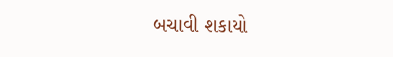બચાવી શકાયો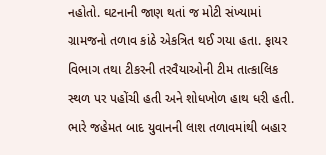નહોતો. ઘટનાની જાણ થતાં જ મોટી સંખ્યામાં ગ્રામજનો તળાવ કાંઠે એકત્રિત થઈ ગયા હતા. ફાયર વિભાગ તથા ટીકરની તરવૈયાઓની ટીમ તાત્કાલિક સ્થળ પર પહોંચી હતી અને શોધખોળ હાથ ધરી હતી. ભારે જહેમત બાદ યુવાનની લાશ તળાવમાંથી બહાર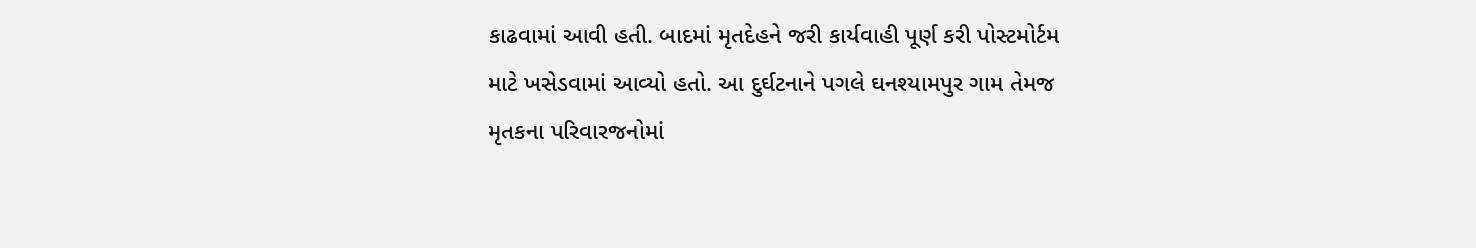કાઢવામાં આવી હતી. બાદમાં મૃતદેહને જરી કાર્યવાહી પૂર્ણ કરી પોસ્ટમોર્ટમ માટે ખસેડવામાં આવ્યો હતો. આ દુર્ઘટનાને પગલે ઘનશ્યામપુર ગામ તેમજ મૃતકના પરિવારજનોમાં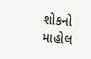શોકનો માહોલ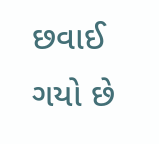છવાઈ ગયો છે